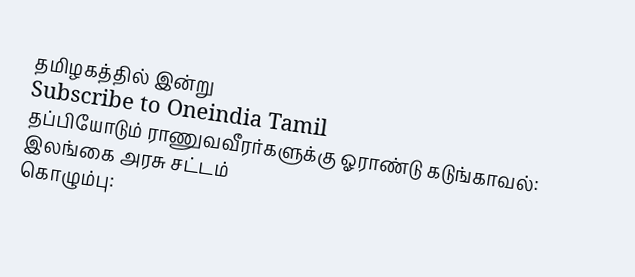தமிழகத்தில் இன்று
Subscribe to Oneindia Tamil
தப்பியோடும் ராணுவவீரர்களுக்கு ஓராண்டு கடுங்காவல்: இலங்கை அரசு சட்டம்
கொழும்பு: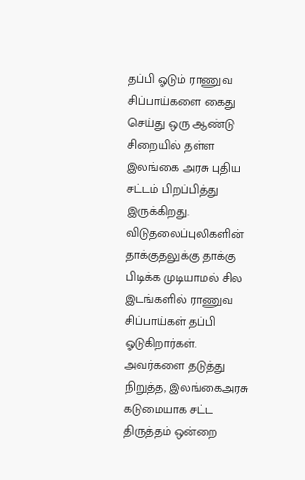தப்பி ஓடும் ராணுவ சிப்பாய்களை கைது செய்து ஒரு ஆண்டு சிறையில் தள்ள இலங்கை அரசு புதிய சட்டம் பிறப்பித்து இருக்கிறது.
விடுதலைப்புலிகளின் தாக்குதலுக்கு தாக்கு பிடிக்க முடியாமல் சில இடங்களில் ராணுவ சிப்பாய்கள் தப்பி ஓடுகிறார்கள். அவர்களை தடுத்து நிறுத்த, இலங்கைஅரசு கடுமையாக சட்ட திருத்தம் ஒன்றை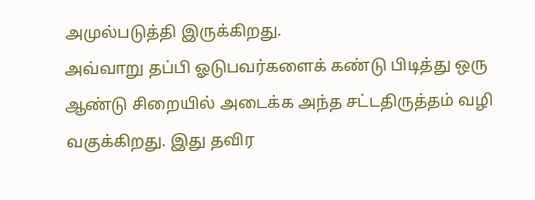அமுல்படுத்தி இருக்கிறது.
அவ்வாறு தப்பி ஓடுபவர்களைக் கண்டு பிடித்து ஒரு ஆண்டு சிறையில் அடைக்க அந்த சட்டதிருத்தம் வழி வகுக்கிறது. இது தவிர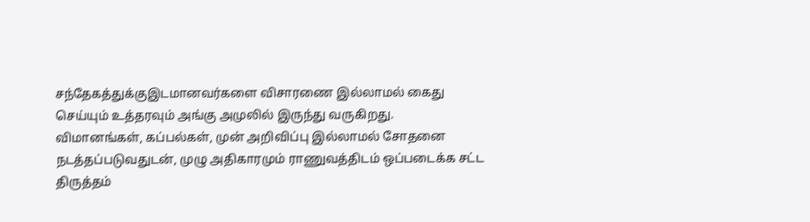சந்தேகத்துக்குஇடமானவர்களை விசாரணை இல்லாமல் கைது செய்யும் உத்தரவும் அங்கு அமுலில் இருந்து வருகிறது.
விமானங்கள், கப்பல்கள், முன் அறிவிப்பு இல்லாமல் சோதனை நடத்தப்படுவதுடன், முழு அதிகாரமும் ராணுவத்திடம் ஒப்படைக்க சட்ட திருத்தம்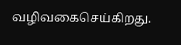வழிவகைசெய்கிறது.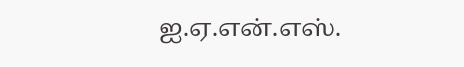ஐ.ஏ.என்.எஸ்.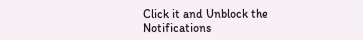Click it and Unblock the Notifications